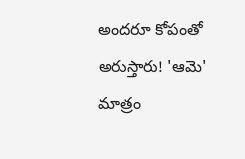అందరూ కోపంతో అరుస్తారు! 'ఆమె' మాత్రం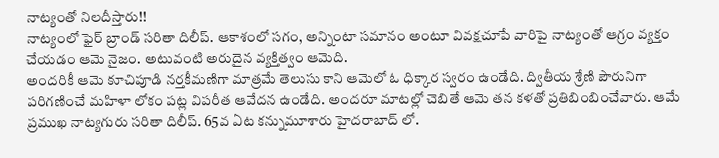నాట్యంతో నిలదీస్తారు!!
నాట్యంలో ఫైర్ బ్రాండ్ సరితా దిలీప్. ఆకాశంలో సగం, అన్నింటా సమానం అంటూ వివక్షచూపే వారిపై నాట్యంతో ఆగ్రం వ్యక్తం చేయడం ఆమె నైజం. అటువంటి అరుదైన వ్యక్తిత్వం ఆమెది.
అందరికీ ఆమె కూచిపూడి నర్తకీమణిగా మాత్రమే తెలుసు కాని ఆమెలో ఓ ధిక్కార స్వరం ఉండేది. ద్వితీయ శ్రేణి పౌరునిగా పరిగణించే మహిళా లోకం పట్ల విపరీత ఆవేదన ఉండేది. అందరూ మాటల్లో చెబితే ఆమె తన కళతో ప్రతిబింబించేవారు. ఆమే ప్రముఖ నాట్యగురు సరితా దిలీప్. 65వ ఏట కన్నుమూశారు హైదరాబాద్ లో.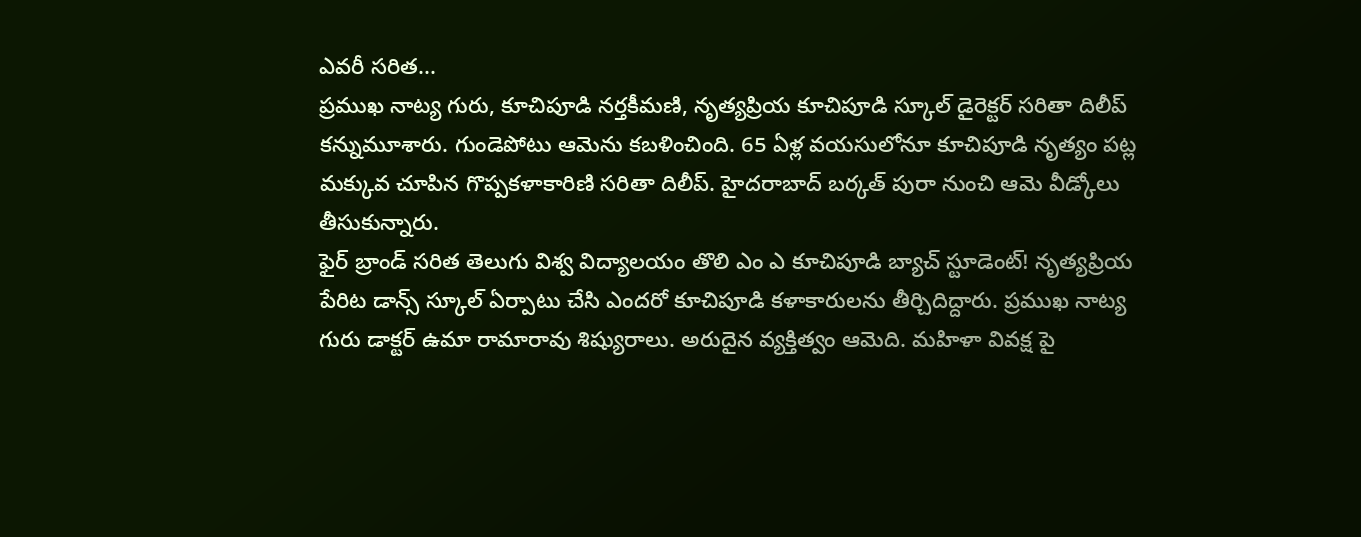ఎవరీ సరిత...
ప్రముఖ నాట్య గురు, కూచిపూడి నర్తకీమణి, నృత్యప్రియ కూచిపూడి స్కూల్ డైరెక్టర్ సరితా దిలీప్ కన్నుమూశారు. గుండెపోటు ఆమెను కబళించింది. 65 ఏళ్ల వయసులోనూ కూచిపూడి నృత్యం పట్ల మక్కువ చూపిన గొప్పకళాకారిణి సరితా దిలీప్. హైదరాబాద్ బర్కత్ పురా నుంచి ఆమె వీడ్కోలు తీసుకున్నారు.
ఫైర్ బ్రాండ్ సరిత తెలుగు విశ్వ విద్యాలయం తొలి ఎం ఎ కూచిపూడి బ్యాచ్ స్టూడెంట్! నృత్యప్రియ పేరిట డాన్స్ స్కూల్ ఏర్పాటు చేసి ఎందరో కూచిపూడి కళాకారులను తీర్చిదిద్దారు. ప్రముఖ నాట్య గురు డాక్టర్ ఉమా రామారావు శిష్యురాలు. అరుదైన వ్యక్తిత్వం ఆమెది. మహిళా వివక్ష పై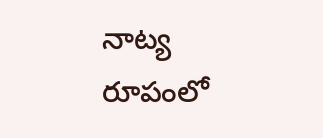నాట్య రూపంలో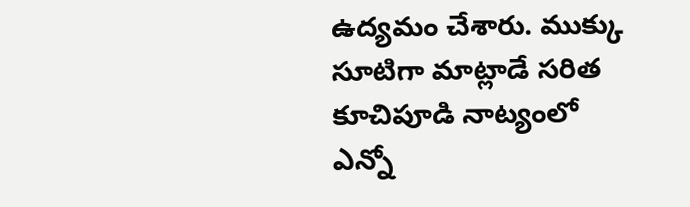ఉద్యమం చేశారు. ముక్కు సూటిగా మాట్లాడే సరిత కూచిపూడి నాట్యంలో ఎన్నో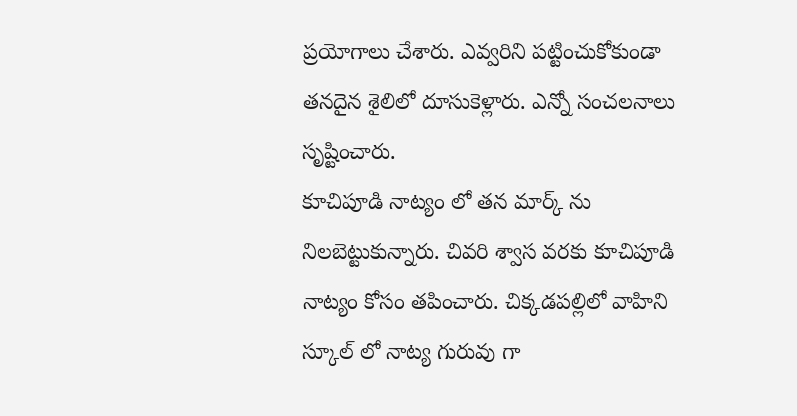ప్రయోగాలు చేశారు. ఎవ్వరిని పట్టించుకోకుండా తనదైన శైలిలో దూసుకెళ్లారు. ఎన్నో సంచలనాలు సృష్టించారు.
కూచిపూడి నాట్యం లో తన మార్క్ ను నిలబెట్టుకున్నారు. చివరి శ్వాస వరకు కూచిపూడి నాట్యం కోసం తపించారు. చిక్కడపల్లిలో వాహిని స్కూల్ లో నాట్య గురువు గా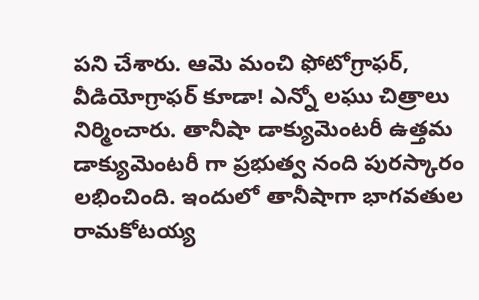పని చేశారు. ఆమె మంచి ఫోటోగ్రాఫర్, వీడియోగ్రాఫర్ కూడా! ఎన్నో లఘు చిత్రాలు నిర్మించారు. తానీషా డాక్యుమెంటరీ ఉత్తమ డాక్యుమెంటరీ గా ప్రభుత్వ నంది పురస్కారం లభించింది. ఇందులో తానీషాగా భాగవతుల రామకోటయ్య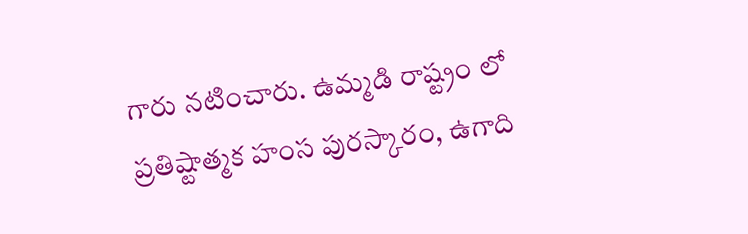గారు నటించారు. ఉమ్మడి రాష్ట్రం లో ప్రతిష్టాత్మక హంస పురస్కారం, ఉగాది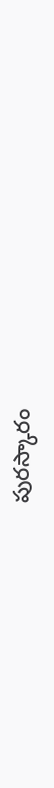పురస్కారం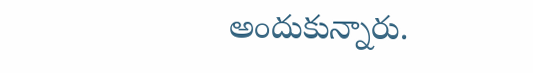అందుకున్నారు.